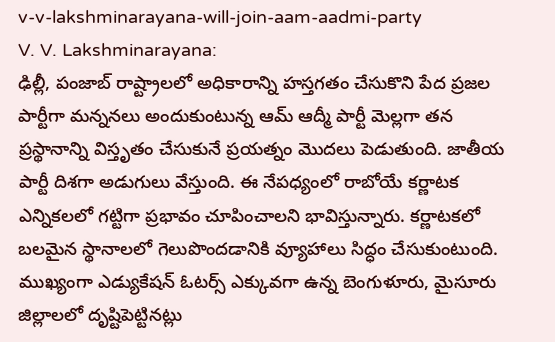v-v-lakshminarayana-will-join-aam-aadmi-party
V. V. Lakshminarayana:
ఢిల్లీ, పంజాబ్ రాష్ట్రాలలో అధికారాన్ని హస్తగతం చేసుకొని పేద ప్రజల పార్టీగా మన్ననలు అందుకుంటున్న ఆమ్ ఆద్మీ పార్టీ మెల్లగా తన ప్రస్థానాన్ని విస్తృతం చేసుకునే ప్రయత్నం మొదలు పెడుతుంది. జాతీయ పార్టీ దిశగా అడుగులు వేస్తుంది. ఈ నేపధ్యంలో రాబోయే కర్ణాటక ఎన్నికలలో గట్టిగా ప్రభావం చూపించాలని భావిస్తున్నారు. కర్ణాటకలో బలమైన స్థానాలలో గెలుపొందడానికి వ్యూహాలు సిద్ధం చేసుకుంటుంది. ముఖ్యంగా ఎడ్యుకేషన్ ఓటర్స్ ఎక్కువగా ఉన్న బెంగుళూరు, మైసూరు జిల్లాలలో దృష్టిపెట్టినట్లు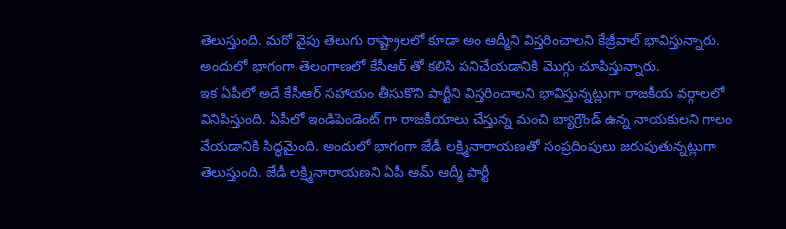తెలుస్తుంది. మరో వైపు తెలుగు రాష్ట్రాలలో కూడా అం ఆద్మీని విస్తరించాలని కేజ్రీవాల్ భావిస్తున్నారు. అందులో భాగంగా తెలంగాణలో కేసీఆర్ తో కలిసి పనిచేయడానికి మొగ్గు చూపిస్తున్నారు.
ఇక ఏపీలో అదే కేసీఆర్ సహాయం తీసుకొని పార్టీని విస్తరించాలని భావిస్తున్నట్లుగా రాజకీయ వర్గాలలో వినిపిస్తుంది. ఏపీలో ఇండిపెండెంట్ గా రాజకీయాలు చేస్తున్న మంచి బ్యాగ్రౌండ్ ఉన్న నాయకులని గాలం వేయడానికి సిద్ధమైంది. అందులో భాగంగా జేడీ లక్ష్మినారాయణతో సంప్రదింపులు జరుపుతున్నట్లుగా తెలుస్తుంది. జేడీ లక్ష్మినారాయణని ఏపీ ఆమ్ ఆద్మీ పార్టీ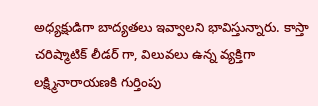అధ్యక్షుడిగా బాద్యతలు ఇవ్వాలని భావిస్తున్నారు. కాస్తా చరిష్మాటిక్ లీడర్ గా, విలువలు ఉన్న వ్యక్తిగా లక్ష్మినారాయణకి గుర్తింపు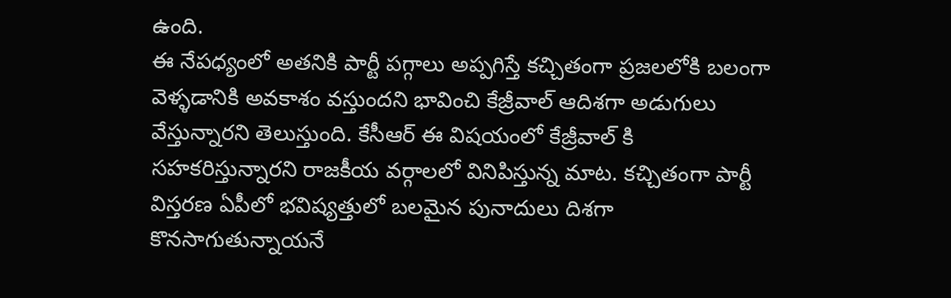ఉంది.
ఈ నేపధ్యంలో అతనికి పార్టీ పగ్గాలు అప్పగిస్తే కచ్చితంగా ప్రజలలోకి బలంగా వెళ్ళడానికి అవకాశం వస్తుందని భావించి కేజ్రీవాల్ ఆదిశగా అడుగులు వేస్తున్నారని తెలుస్తుంది. కేసీఆర్ ఈ విషయంలో కేజ్రీవాల్ కి సహకరిస్తున్నారని రాజకీయ వర్గాలలో వినిపిస్తున్న మాట. కచ్చితంగా పార్టీ విస్తరణ ఏపీలో భవిష్యత్తులో బలమైన పునాదులు దిశగా కొనసాగుతున్నాయనే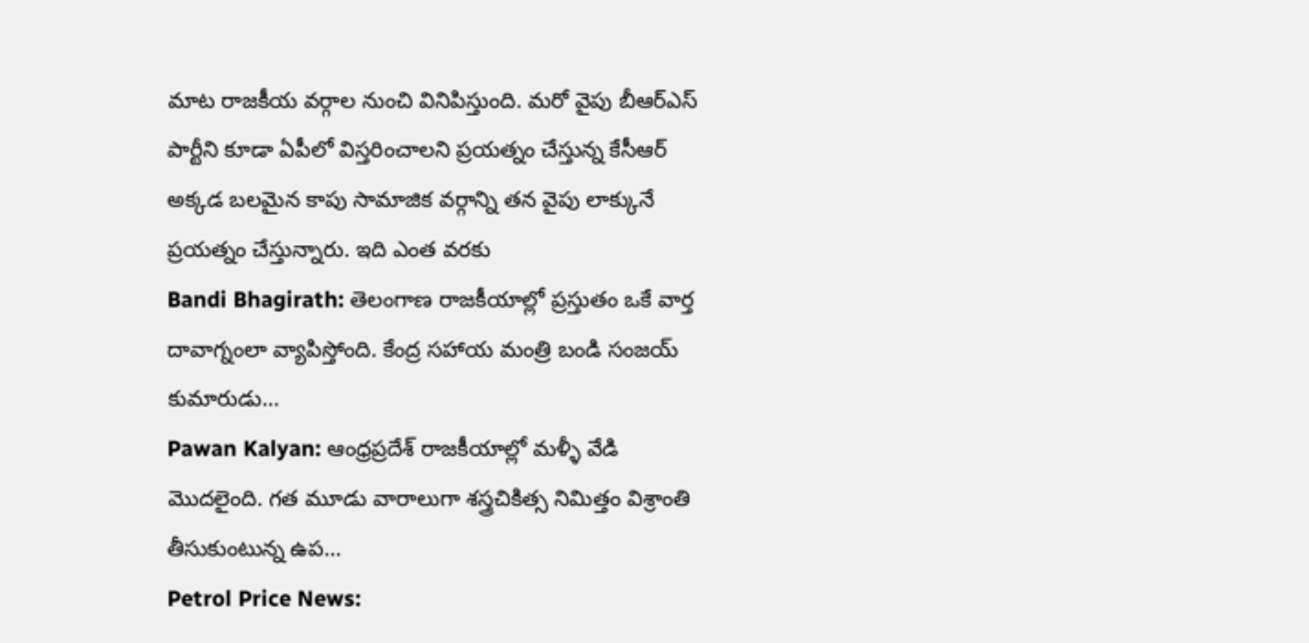మాట రాజకీయ వర్గాల నుంచి వినిపిస్తుంది. మరో వైపు బీఆర్ఎస్ పార్టీని కూడా ఏపీలో విస్తరించాలని ప్రయత్నం చేస్తున్న కేసీఆర్ అక్కడ బలమైన కాపు సామాజిక వర్గాన్ని తన వైపు లాక్కునే ప్రయత్నం చేస్తున్నారు. ఇది ఎంత వరకు
Bandi Bhagirath: తెలంగాణ రాజకీయాల్లో ప్రస్తుతం ఒకే వార్త దావాగ్నంలా వ్యాపిస్తోంది. కేంద్ర సహాయ మంత్రి బండి సంజయ్ కుమారుడు…
Pawan Kalyan: ఆంధ్రప్రదేశ్ రాజకీయాల్లో మళ్ళీ వేడి మొదలైంది. గత మూడు వారాలుగా శస్త్రచికిత్స నిమిత్తం విశ్రాంతి తీసుకుంటున్న ఉప…
Petrol Price News: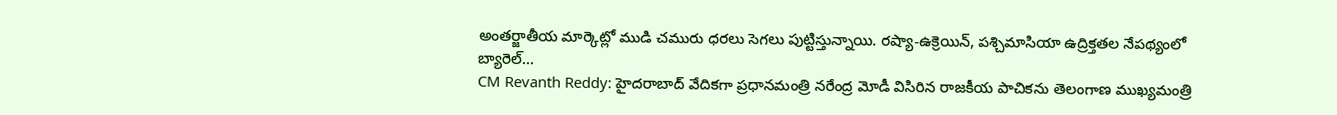అంతర్జాతీయ మార్కెట్లో ముడి చమురు ధరలు సెగలు పుట్టిస్తున్నాయి. రష్యా-ఉక్రెయిన్, పశ్చిమాసియా ఉద్రిక్తతల నేపథ్యంలో బ్యారెల్…
CM Revanth Reddy: హైదరాబాద్ వేదికగా ప్రధానమంత్రి నరేంద్ర మోడీ విసిరిన రాజకీయ పాచికను తెలంగాణ ముఖ్యమంత్రి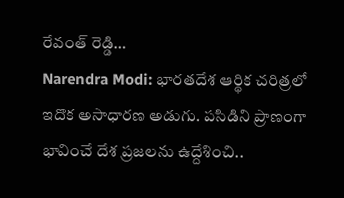రేవంత్ రెడ్డి…
Narendra Modi: భారతదేశ ఆర్థిక చరిత్రలో ఇదొక అసాధారణ అడుగు. పసిడిని ప్రాణంగా భావించే దేశ ప్రజలను ఉద్దేశించి..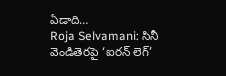ఏడాది…
Roja Selvamani: సినీ వెండితెరపై ‘ఐరన్ లెగ్’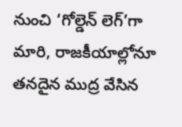నుంచి ‘గోల్డెన్ లెగ్’గా మారి, రాజకీయాల్లోనూ తనదైన ముద్ర వేసిన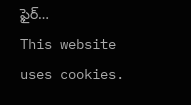ఫైర్…
This website uses cookies.